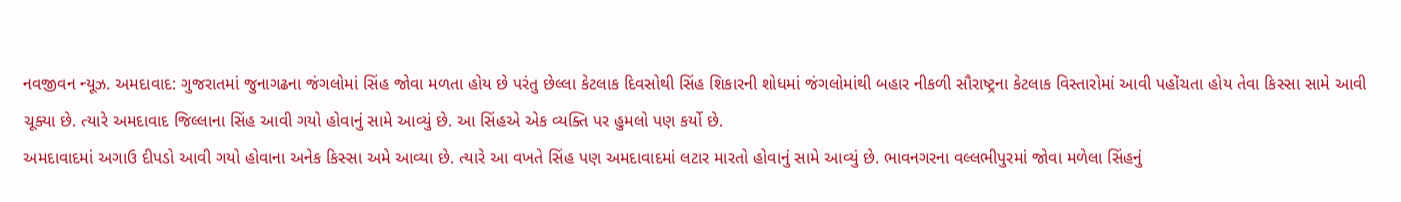નવજીવન ન્યૂઝ. અમદાવાદ: ગુજરાતમાં જુનાગઢના જંગલોમાં સિંહ જોવા મળતા હોય છે પરંતુ છેલ્લા કેટલાક દિવસોથી સિંહ શિકારની શોધમાં જંગલોમાંથી બહાર નીકળી સૌરાષ્ટ્રના કેટલાક વિસ્તારોમાં આવી પહોંચતા હોય તેવા કિસ્સા સામે આવી ચૂક્યા છે. ત્યારે અમદાવાદ જિલ્લાના સિંહ આવી ગયો હોવાનું સામે આવ્યું છે. આ સિંહએ એક વ્યક્તિ પર હુમલો પણ કર્યો છે.
અમદાવાદમાં અગાઉ દીપડો આવી ગયો હોવાના અનેક કિસ્સા અમે આવ્યા છે. ત્યારે આ વખતે સિંહ પણ અમદાવાદમાં લટાર મારતો હોવાનું સામે આવ્યું છે. ભાવનગરના વલ્લભીપુરમાં જોવા મળેલા સિંહનું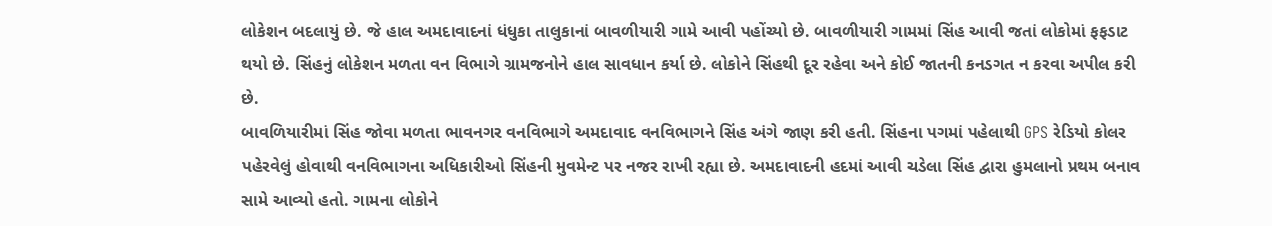લોકેશન બદલાયું છે. જે હાલ અમદાવાદનાં ધંધુકા તાલુકાનાં બાવળીયારી ગામે આવી પહોંચ્યો છે. બાવળીયારી ગામમાં સિંહ આવી જતાં લોકોમાં ફફડાટ થયો છે. સિંહનું લોકેશન મળતા વન વિભાગે ગ્રામજનોને હાલ સાવધાન કર્યા છે. લોકોને સિંહથી દૂર રહેવા અને કોઈ જાતની કનડગત ન કરવા અપીલ કરી છે.
બાવળિયારીમાં સિંહ જોવા મળતા ભાવનગર વનવિભાગે અમદાવાદ વનવિભાગને સિંહ અંગે જાણ કરી હતી. સિંહના પગમાં પહેલાથી GPS રેડિયો કોલર પહેરવેલું હોવાથી વનવિભાગના અધિકારીઓ સિંહની મુવમેન્ટ પર નજર રાખી રહ્યા છે. અમદાવાદની હદમાં આવી ચડેલા સિંહ દ્વારા હુમલાનો પ્રથમ બનાવ સામે આવ્યો હતો. ગામના લોકોને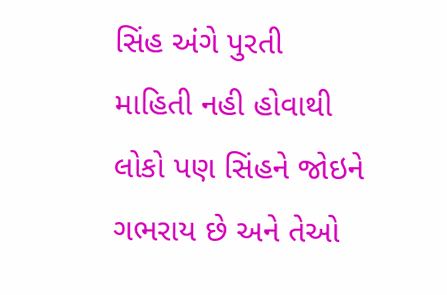સિંહ અંગે પુરતી માહિતી નહી હોવાથી લોકો પણ સિંહને જોઇને ગભરાય છે અને તેઓ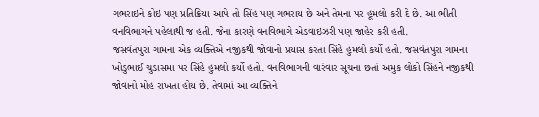ગભરાઇને કોઇ પણ પ્રતિક્રિયા આપે તો સિંહ પણ ગભરાય છે અને તેમના પર હૂમલો કરી દે છે. આ ભીતી વનવિભાગને પહેલાથી જ હતી. જેના કારણે વનવિભાગે એડવાઇઝરી પણ જાહેર કરી હતી.
જસવંતપુરા ગામના એક વ્યક્તિએ નજીકથી જોવાનો પ્રયાસ કરતા સિંહે હુમલો કર્યો હતો. જસવંતપુરા ગામના ખોડુભાઈ ચુડાસમા પર સિંહે હુમલો કર્યો હતો. વનવિભાગની વારંવાર સૂચના છતાં અમુક લોકો સિંહને નજીકથી જોવાનો મોહ રાખતા હોય છે. તેવામાં આ વ્યક્તિને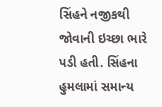સિંહને નજીકથી જોવાની ઇચ્છા ભારે પડી હતી. સિંહના હુમલામાં સમાન્ય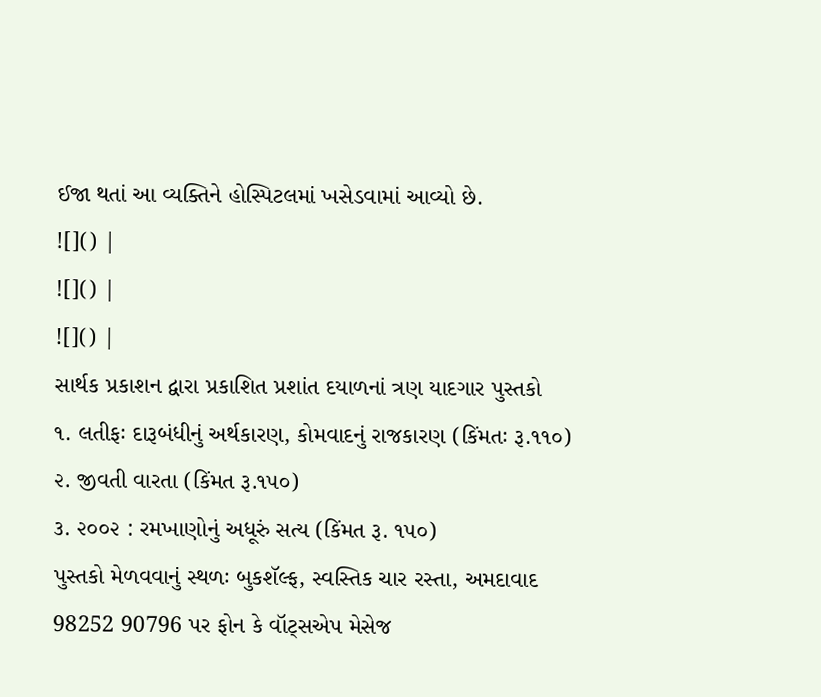ઈજા થતાં આ વ્યક્તિને હોસ્પિટલમાં ખસેડવામાં આવ્યો છે.
![]() |
![]() |
![]() |
સાર્થક પ્રકાશન દ્વારા પ્રકાશિત પ્રશાંત દયાળનાં ત્રણ યાદગાર પુસ્તકો
૧. લતીફઃ દારૂબંધીનું અર્થકારણ, કોમવાદનું રાજકારણ (કિંમતઃ રૂ.૧૧૦)
૨. જીવતી વારતા (કિંમત રૂ.૧૫૦)
૩. ૨૦૦૨ : રમખાણોનું અધૂરું સત્ય (કિંમત રૂ. ૧૫૦)
પુસ્તકો મેળવવાનું સ્થળઃ બુકશૅલ્ફ, સ્વસ્તિક ચાર રસ્તા, અમદાવાદ
98252 90796 પર ફોન કે વૉટ્સએપ મેસેજ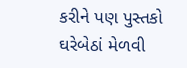કરીને પણ પુસ્તકો ઘરેબેઠાં મેળવી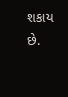શકાય છે.